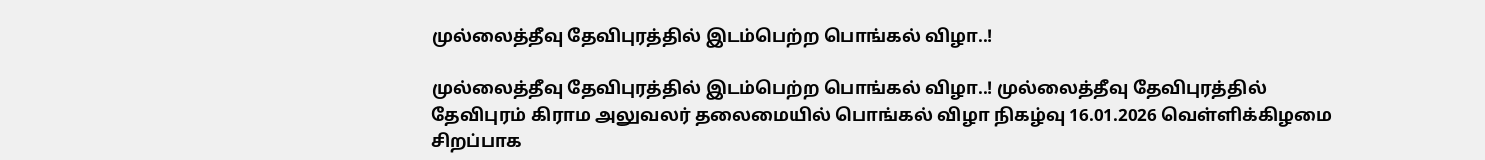முல்லைத்தீவு தேவிபுரத்தில் இடம்பெற்ற பொங்கல் விழா..!

முல்லைத்தீவு தேவிபுரத்தில் இடம்பெற்ற பொங்கல் விழா..! முல்லைத்தீவு தேவிபுரத்தில் தேவிபுரம் கிராம அலுவலர் தலைமையில் பொங்கல் விழா நிகழ்வு 16.01.2026 வெள்ளிக்கிழமை சிறப்பாக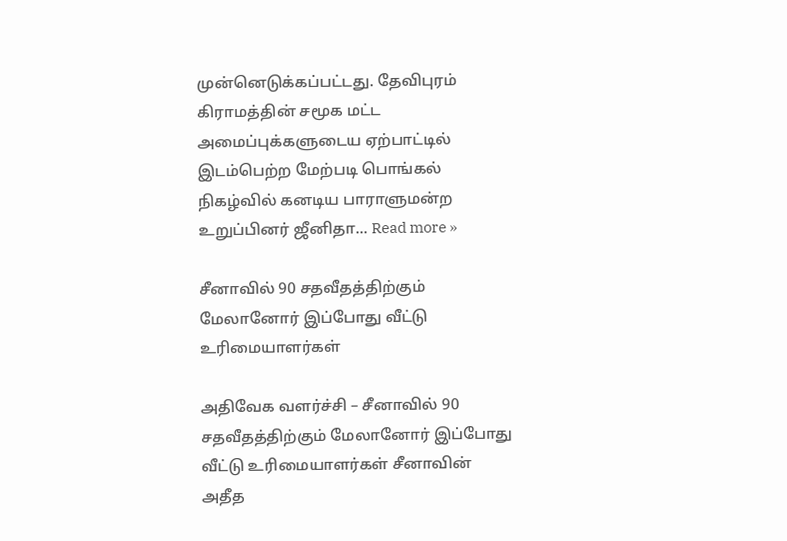முன்னெடுக்கப்பட்டது. தேவிபுரம் கிராமத்தின் சமூக மட்ட அமைப்புக்களுடைய ஏற்பாட்டில் இடம்பெற்ற மேற்படி பொங்கல் நிகழ்வில் கனடிய பாராளுமன்ற உறுப்பினர் ஜீனிதா... Read more »

சீனாவில் 90 சதவீதத்திற்கும் மேலானோர் இப்போது வீட்டு உரிமையாளர்கள்

அதிவேக வளர்ச்சி – சீனாவில் 90 சதவீதத்திற்கும் மேலானோர் இப்போது வீட்டு உரிமையாளர்கள் சீனாவின் அதீத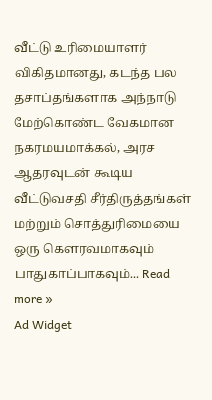வீட்டு உரிமையாளர் விகிதமானது, கடந்த பல தசாப்தங்களாக அந்நாடு மேற்கொண்ட வேகமான நகரமயமாக்கல், அரச ஆதரவுடன் கூடிய வீட்டுவசதி சீர்திருத்தங்கள் மற்றும் சொத்துரிமையை ஒரு கௌரவமாகவும் பாதுகாப்பாகவும்... Read more »
Ad Widget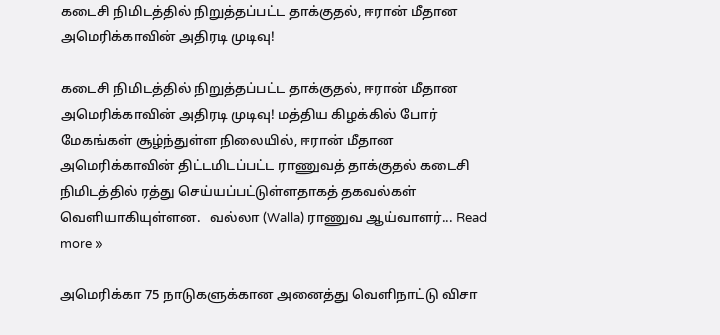கடைசி நிமிடத்தில் நிறுத்தப்பட்ட தாக்குதல், ஈரான் மீதான அமெரிக்காவின் அதிரடி முடிவு!

கடைசி நிமிடத்தில் நிறுத்தப்பட்ட தாக்குதல், ஈரான் மீதான அமெரிக்காவின் அதிரடி முடிவு! மத்திய கிழக்கில் போர் மேகங்கள் சூழ்ந்துள்ள நிலையில், ஈரான் மீதான அமெரிக்காவின் திட்டமிடப்பட்ட ராணுவத் தாக்குதல் கடைசி நிமிடத்தில் ரத்து செய்யப்பட்டுள்ளதாகத் தகவல்கள் வெளியாகியுள்ளன.   வல்லா (Walla) ராணுவ ஆய்வாளர்... Read more »

அமெரிக்கா 75 நாடுகளுக்கான அனைத்து வெளிநாட்டு விசா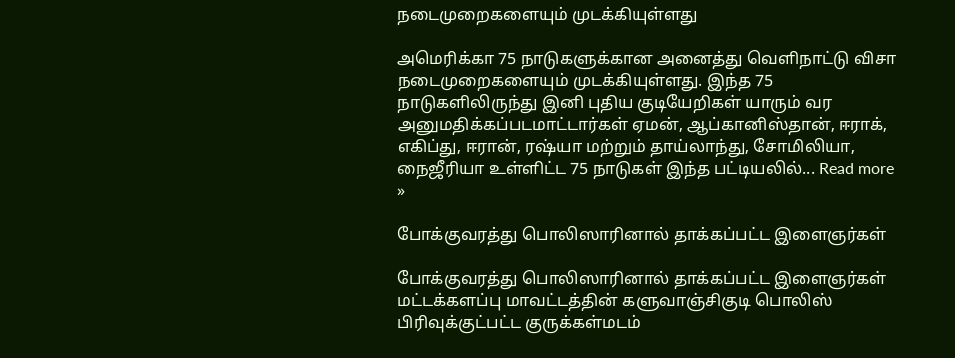நடைமுறைகளையும் முடக்கியுள்ளது

அமெரிக்கா 75 நாடுகளுக்கான அனைத்து வெளிநாட்டு விசா நடைமுறைகளையும் முடக்கியுள்ளது. இந்த 75 நாடுகளிலிருந்து இனி புதிய குடியேறிகள் யாரும் வர அனுமதிக்கப்படமாட்டார்கள் ஏமன், ஆப்கானிஸ்தான், ஈராக், எகிப்து, ஈரான், ரஷ்யா மற்றும் தாய்லாந்து, சோமிலியா, நைஜீரியா உள்ளிட்ட 75 நாடுகள் இந்த பட்டியலில்... Read more »

போக்குவரத்து பொலிஸாரினால் தாக்கப்பட்ட இளைஞர்கள்

போக்குவரத்து பொலிஸாரினால் தாக்கப்பட்ட இளைஞர்கள் மட்டக்களப்பு மாவட்டத்தின் களுவாஞ்சிகுடி பொலிஸ் பிரிவுக்குட்பட்ட குருக்கள்மடம்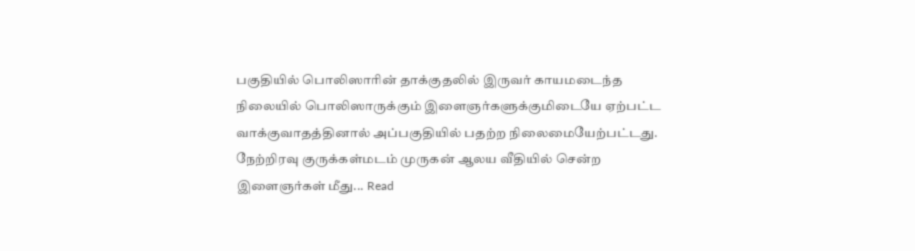பகுதியில் பொலிஸாரின் தாக்குதலில் இருவர் காயமடைந்த நிலையில் பொலிஸாருக்கும் இளைஞர்களுக்குமிடையே ஏற்பட்ட வாக்குவாதத்தினால் அப்பகுதியில் பதற்ற நிலைமையேற்பட்டது.   நேற்றிரவு குருக்கள்மடம் முருகன் ஆலய வீதியில் சென்ற இளைஞர்கள் மீது... Read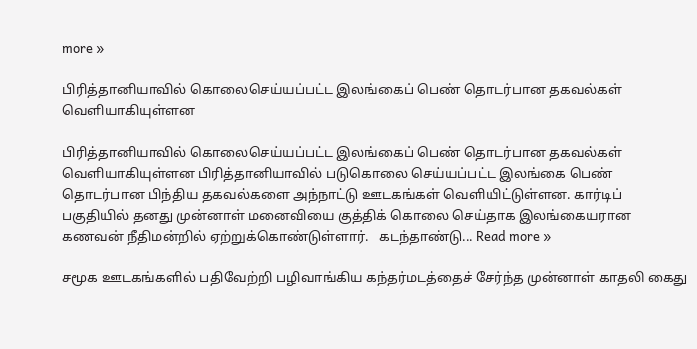more »

பிரித்தானியாவில் கொலைசெய்யப்பட்ட இலங்கைப் பெண் தொடர்பான தகவல்கள் வெளியாகியுள்ளன

பிரித்தானியாவில் கொலைசெய்யப்பட்ட இலங்கைப் பெண் தொடர்பான தகவல்கள் வெளியாகியுள்ளன பிரித்தானியாவில் படுகொலை செய்யப்பட்ட இலங்கை பெண் தொடர்பான பிந்திய தகவல்களை அந்நாட்டு ஊடகங்கள் வெளியிட்டுள்ளன. கார்டிப் பகுதியில் தனது முன்னாள் மனைவியை குத்திக் கொலை செய்தாக இலங்கையரான கணவன் நீதிமன்றில் ஏற்றுக்கொண்டுள்ளார்.   கடந்தாண்டு... Read more »

சமூக ஊடகங்களில் பதிவேற்றி பழிவாங்கிய கந்தர்மடத்தைச் சேர்ந்த முன்னாள் காதலி கைது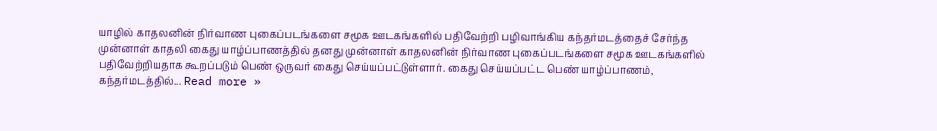யாழில் காதலனின் நிர்வாண புகைப்படங்களை சமூக ஊடகங்களில் பதிவேற்றி பழிவாங்கிய கந்தர்மடத்தைச் சேர்ந்த முன்னாள் காதலி கைது யாழ்ப்பாணத்தில் தனது முன்னாள் காதலனின் நிர்வாண புகைப்படங்களை சமூக ஊடகங்களில் பதிவேற்றியதாக கூறப்படும் பெண் ஒருவர் கைது செய்யப்பட்டுள்ளார். கைது செய்யப்பட்ட பெண் யாழ்ப்பாணம், கந்தர்மடத்தில்... Read more »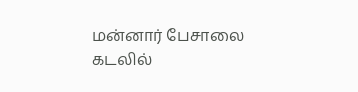மன்னார் பேசாலை கடலில்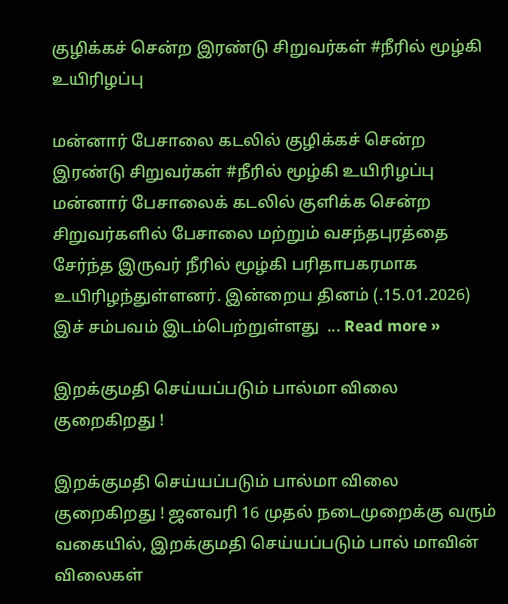குழிக்கச் சென்ற இரண்டு சிறுவர்கள் #நீரில் மூழ்கி உயிரிழப்பு

மன்னார் பேசாலை கடலில் குழிக்கச் சென்ற இரண்டு சிறுவர்கள் #நீரில் மூழ்கி உயிரிழப்பு மன்னார் பேசாலைக் கடலில் குளிக்க சென்ற சிறுவர்களில் பேசாலை மற்றும் வசந்தபுரத்தை சேர்ந்த இருவர் நீரில் மூழ்கி பரிதாபகரமாக உயிரிழந்துள்ளனர். இன்றைய தினம் (.15.01.2026) இச் சம்பவம் இடம்பெற்றுள்ளது  ... Read more »

இறக்குமதி செய்யப்படும் பால்மா விலை குறைகிறது !

இறக்குமதி செய்யப்படும் பால்மா விலை குறைகிறது ! ஜனவரி 16 முதல் நடைமுறைக்கு வரும் வகையில், இறக்குமதி செய்யப்படும் பால் மாவின் விலைகள்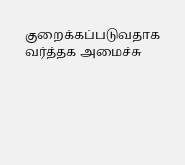குறைக்கப்படுவதாக வர்த்தக அமைச்சு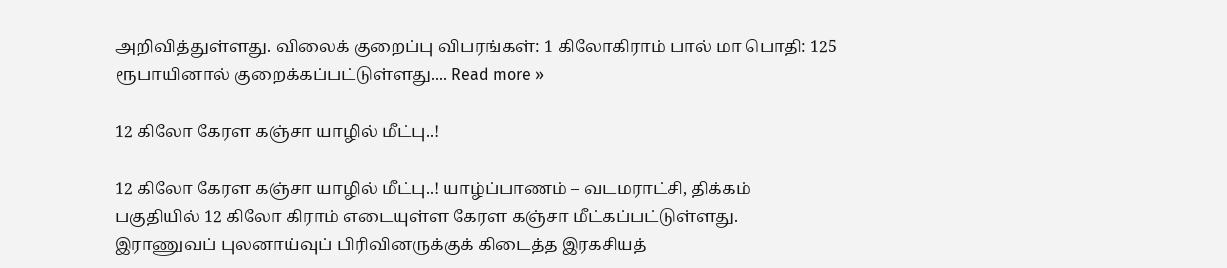அறிவித்துள்ளது. விலைக் குறைப்பு விபரங்கள்: 1 கிலோகிராம் பால் மா பொதி: 125 ரூபாயினால் குறைக்கப்பட்டுள்ளது.... Read more »

12 கிலோ கேரள கஞ்சா யாழில் மீட்பு..!

12 கிலோ கேரள கஞ்சா யாழில் மீட்பு..! யாழ்ப்பாணம் – வடமராட்சி, திக்கம் பகுதியில் 12 கிலோ கிராம் எடையுள்ள கேரள கஞ்சா மீட்கப்பட்டுள்ளது. இராணுவப் புலனாய்வுப் பிரிவினருக்குக் கிடைத்த இரகசியத்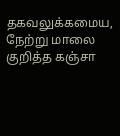தகவலுக்கமைய, நேற்று மாலை குறித்த கஞ்சா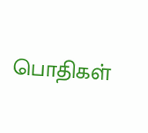பொதிகள்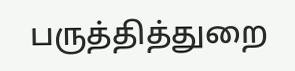பருத்தித்துறை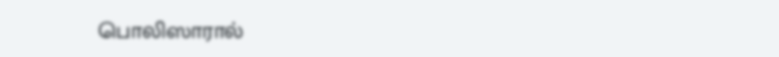பொலிஸாரால்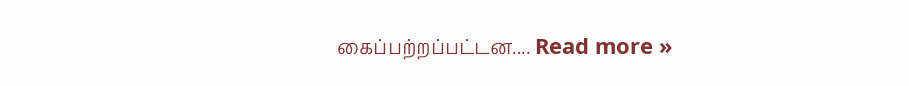கைப்பற்றப்பட்டன.... Read more »